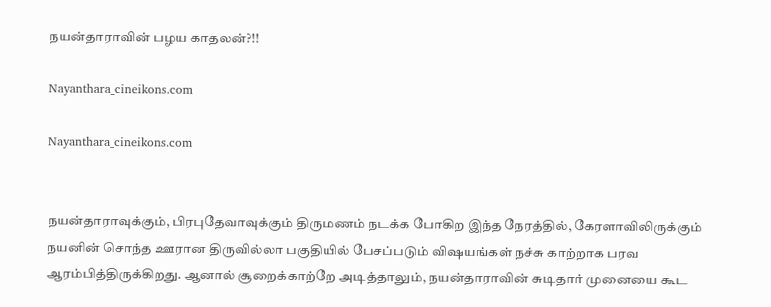நயன்தாராவின் பழய காதலன்?!!

Nayanthara_cineikons.com

Nayanthara_cineikons.com


நயன்தாராவுக்கும், பிரபுதேவாவுக்கும் திருமணம் நடக்க போகிற இந்த நேரத்தில், கேரளாவிலிருக்கும் நயனின் சொந்த ஊரான திருவில்லா பகுதியில் பேசப்படும் விஷயங்கள் நச்சு காற்றாக பரவ ஆரம்பித்திருக்கிறது. ஆனால் சூறைக்காற்றே அடித்தாலும், நயன்தாராவின் சுடிதார் முனையை கூட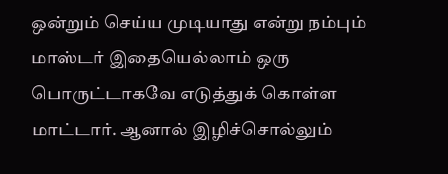ஒன்றும் செய்ய முடியாது என்று நம்பும்  மாஸ்டர் இதையெல்லாம் ஒரு பொருட்டாகவே எடுத்துக் கொள்ள மாட்டார். ஆனால் இழிச்சொல்லும்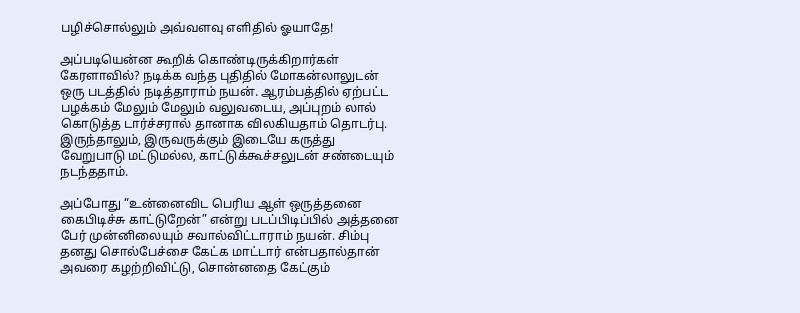பழிச்சொல்லும் அவ்வளவு எளிதில் ஓயாதே!

அப்படியென்ன கூறிக் கொண்டிருக்கிறார்கள் கேரளாவில்? நடிக்க வந்த புதிதில் மோகன்லாலுடன் ஒரு படத்தில் நடித்தாராம் நயன். ஆரம்பத்தில் ஏற்பட்ட பழக்கம் மேலும் மேலும் வலுவடைய, அப்புறம் லால் கொடுத்த டார்ச்சரால் தானாக விலகியதாம் தொடர்பு. இருந்தாலும், இருவருக்கும் இடையே கருத்து வேறுபாடு மட்டுமல்ல, காட்டுக்கூச்சலுடன் சண்டையும் நடந்ததாம்.

அப்போது “உன்னைவிட பெரிய ஆள் ஒருத்தனை கைபிடிச்சு காட்டுறேன்” என்று படப்பிடிப்பில் அத்தனை பேர் முன்னிலையும் சவால்விட்டாராம் நயன். சிம்பு தனது சொல்பேச்சை கேட்க மாட்டார் என்பதால்தான் அவரை கழற்றிவிட்டு, சொன்னதை கேட்கும்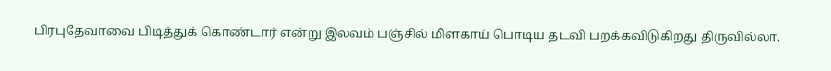பிரபுதேவாவை பிடித்துக் கொண்டார் என்று இலவம் பஞ்சில் மிளகாய் பொடிய தடவி பறக்கவிடுகிறது திருவில்லா.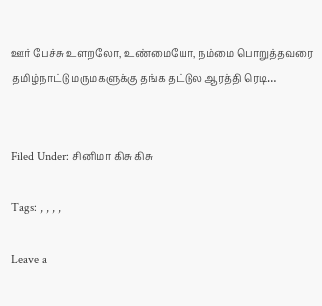ஊர் பேச்சு உளறலோ, உண்மையோ, நம்மை பொறுத்தவரை தமிழ்நாட்டு மருமகளுக்கு தங்க தட்டுல ஆரத்தி ரெடி…


Filed Under: சினிமா கிசு கிசு

Tags: , , , ,

Leave a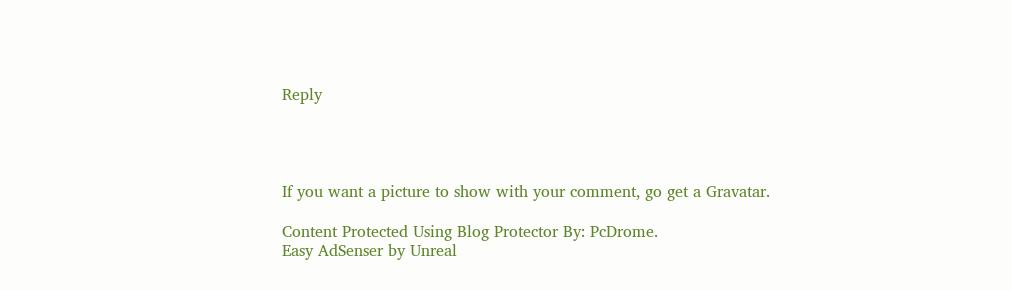Reply




If you want a picture to show with your comment, go get a Gravatar.

Content Protected Using Blog Protector By: PcDrome.
Easy AdSenser by Unreal